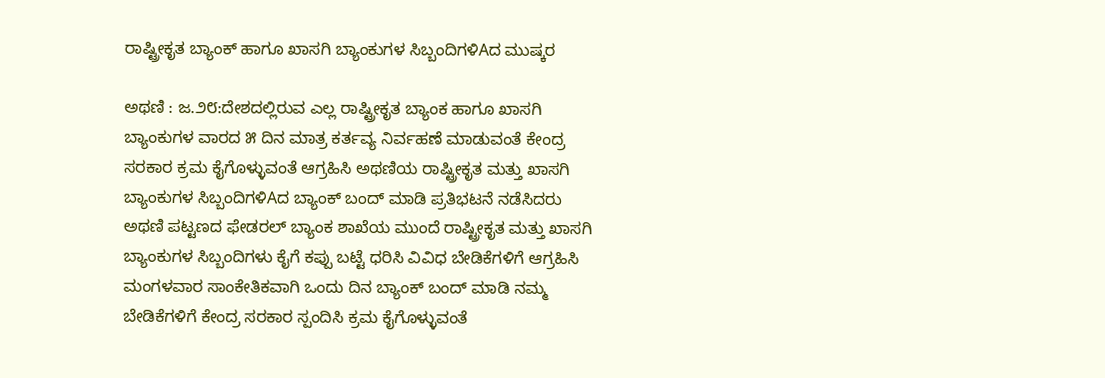ರಾಷ್ಟ್ರೀಕೃತ ಬ್ಯಾಂಕ್ ಹಾಗೂ ಖಾಸಗಿ ಬ್ಯಾಂಕುಗಳ ಸಿಬ್ಬಂದಿಗಳಿAದ ಮುಷ್ಕರ

ಅಥಣಿ : ಜ.೨೮:ದೇಶದಲ್ಲಿರುವ ಎಲ್ಲ ರಾಷ್ಟ್ರೀಕೃತ ಬ್ಯಾಂಕ ಹಾಗೂ ಖಾಸಗಿ ಬ್ಯಾಂಕುಗಳ ವಾರದ ೫ ದಿನ ಮಾತ್ರ ಕರ್ತವ್ಯ ನಿರ್ವಹಣೆ ಮಾಡುವಂತೆ ಕೇಂದ್ರ ಸರಕಾರ ಕ್ರಮ ಕೈಗೊಳ್ಳುವಂತೆ ಆಗ್ರಹಿಸಿ ಅಥಣಿಯ ರಾಷ್ಟ್ರೀಕೃತ ಮತ್ತು ಖಾಸಗಿ ಬ್ಯಾಂಕುಗಳ ಸಿಬ್ಬಂದಿಗಳಿAದ ಬ್ಯಾಂಕ್ ಬಂದ್ ಮಾಡಿ ಪ್ರತಿಭಟನೆ ನಡೆಸಿದರು
ಅಥಣಿ ಪಟ್ಟಣದ ಫೇಡರಲ್ ಬ್ಯಾಂಕ ಶಾಖೆಯ ಮುಂದೆ ರಾಷ್ಟ್ರೀಕೃತ ಮತ್ತು ಖಾಸಗಿ ಬ್ಯಾಂಕುಗಳ ಸಿಬ್ಬಂದಿಗಳು ಕೈಗೆ ಕಪ್ಪು ಬಟ್ಟೆ ಧರಿಸಿ ವಿವಿಧ ಬೇಡಿಕೆಗಳಿಗೆ ಆಗ್ರಹಿಸಿ ಮಂಗಳವಾರ ಸಾಂಕೇತಿಕವಾಗಿ ಒಂದು ದಿನ ಬ್ಯಾಂಕ್ ಬಂದ್ ಮಾಡಿ ನಮ್ಮ ಬೇಡಿಕೆಗಳಿಗೆ ಕೇಂದ್ರ ಸರಕಾರ ಸ್ಪಂದಿಸಿ ಕ್ರಮ ಕೈಗೊಳ್ಳುವಂತೆ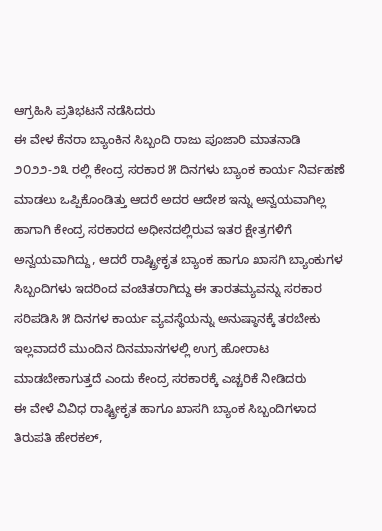ಆಗ್ರಹಿಸಿ ಪ್ರತಿಭಟನೆ ನಡೆಸಿದರು
ಈ ವೇಳ ಕೆನರಾ ಬ್ಯಾಂಕಿನ ಸಿಬ್ಬಂದಿ ರಾಜು ಪೂಜಾರಿ ಮಾತನಾಡಿ ೨೦೨೨-೨೩ ರಲ್ಲಿ ಕೇಂದ್ರ ಸರಕಾರ ೫ ದಿನಗಳು ಬ್ಯಾಂಕ ಕಾರ್ಯ ನಿರ್ವಹಣೆ ಮಾಡಲು ಒಪ್ಪಿಕೊಂಡಿತ್ತು ಆದರೆ ಅದರ ಆದೇಶ ಇನ್ನು ಅನ್ವಯವಾಗಿಲ್ಲ ಹಾಗಾಗಿ ಕೇಂದ್ರ ಸರಕಾರದ ಅಧೀನದಲ್ಲಿರುವ ಇತರ ಕ್ಷೇತ್ರಗಳಿಗೆ ಅನ್ವಯವಾಗಿದ್ದು, ಆದರೆ ರಾಷ್ಟ್ರೀಕೃತ ಬ್ಯಾಂಕ ಹಾಗೂ ಖಾಸಗಿ ಬ್ಯಾಂಕುಗಳ ಸಿಬ್ಬಂದಿಗಳು ಇದರಿಂದ ವಂಚಿತರಾಗಿದ್ದು ಈ ತಾರತಮ್ಯವನ್ನು ಸರಕಾರ ಸರಿಪಡಿಸಿ ೫ ದಿನಗಳ ಕಾರ್ಯ ವ್ಯವಸ್ಥೆಯನ್ನು ಅನುಷ್ಠಾನಕ್ಕೆ ತರಬೇಕು ಇಲ್ಲವಾದರೆ ಮುಂದಿನ ದಿನಮಾನಗಳಲ್ಲಿ ಉಗ್ರ ಹೋರಾಟ ಮಾಡಬೇಕಾಗುತ್ತದೆ ಎಂದು ಕೇಂದ್ರ ಸರಕಾರಕ್ಕೆ ಎಚ್ಚರಿಕೆ ನೀಡಿದರು
ಈ ವೇಳೆ ವಿವಿಧ ರಾಷ್ಟ್ರೀಕೃತ ಹಾಗೂ ಖಾಸಗಿ ಬ್ಯಾಂಕ ಸಿಬ್ಬಂದಿಗಳಾದ ತಿರುಪತಿ ಹೇರಕಲ್,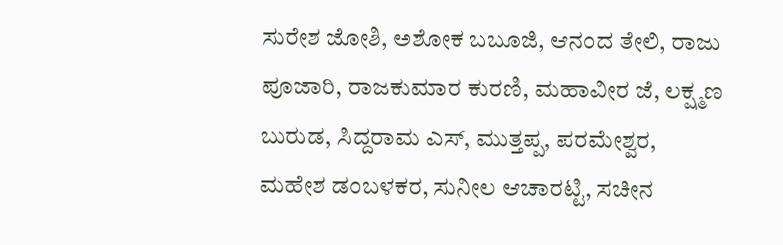ಸುರೇಶ ಜೋಶಿ, ಅಶೋಕ ಬಬೂಜಿ, ಆನಂದ ತೇಲಿ, ರಾಜು ಪೂಜಾರಿ, ರಾಜಕುಮಾರ ಕುರಣಿ, ಮಹಾವೀರ ಜೆ, ಲಕ್ಷ್ಮಣ ಬುರುಡ, ಸಿದ್ದರಾಮ ಎಸ್, ಮುತ್ತಪ್ಪ, ಪರಮೇಶ್ವರ, ಮಹೇಶ ಡಂಬಳಕರ, ಸುನೀಲ ಆಚಾರಟ್ಟಿ, ಸಚೀನ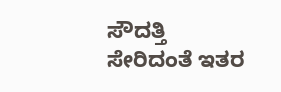ಸೌದತ್ತಿ ಸೇರಿದಂತೆ ಇತರ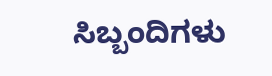ಸಿಬ್ಬಂದಿಗಳು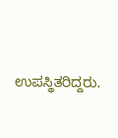ಉಪಸ್ಥಿತರಿದ್ದರು.